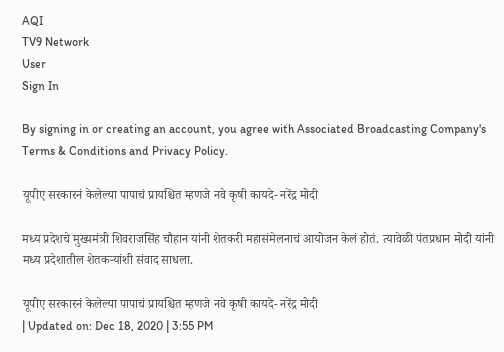AQI
TV9 Network
User
Sign In

By signing in or creating an account, you agree with Associated Broadcasting Company's Terms & Conditions and Privacy Policy.

यूपीए सरकारनं केलेल्या पापाचं प्रायश्चित म्हणजे नवे कृषी कायदे- नरेंद्र मोदी

मध्य प्रदेशचे मुख्यमंत्री शिवराजसिंह चौहान यांनी शेतकरी महासंमेलनाचं आयोजन केलं होतं. त्यावेळी पंतप्रधान मोदी यांनी मध्य प्रदेशातील शेतकऱ्यांशी संवाद साधला.

यूपीए सरकारनं केलेल्या पापाचं प्रायश्चित म्हणजे नवे कृषी कायदे- नरेंद्र मोदी
| Updated on: Dec 18, 2020 | 3:55 PM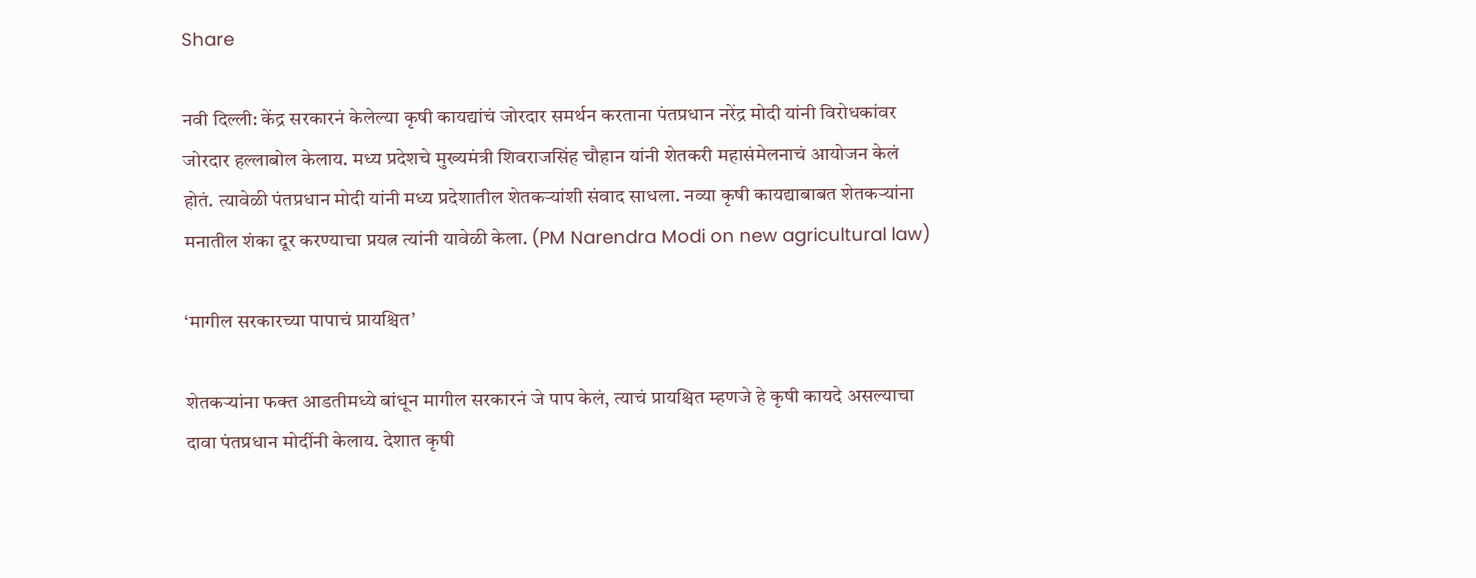Share

नवी दिल्ली: केंद्र सरकारनं केलेल्या कृषी कायद्यांचं जोरदार समर्थन करताना पंतप्रधान नरेंद्र मोदी यांनी विरोधकांवर जोरदार हल्लाबोल केलाय. मध्य प्रदेशचे मुख्यमंत्री शिवराजसिंह चौहान यांनी शेतकरी महासंमेलनाचं आयोजन केलं होतं. त्यावेळी पंतप्रधान मोदी यांनी मध्य प्रदेशातील शेतकऱ्यांशी संवाद साधला. नव्या कृषी कायद्याबाबत शेतकऱ्यांना मनातील शंका दूर करण्याचा प्रयत्न त्यांनी यावेळी केला. (PM Narendra Modi on new agricultural law)

‘मागील सरकारच्या पापाचं प्रायश्चित’

शेतकऱ्यांना फक्त आडतीमध्ये बांधून मागील सरकारनं जे पाप केलं, त्याचं प्रायश्चित म्हणजे हे कृषी कायदे असल्याचा दावा पंतप्रधान मोदींनी केलाय. देशात कृषी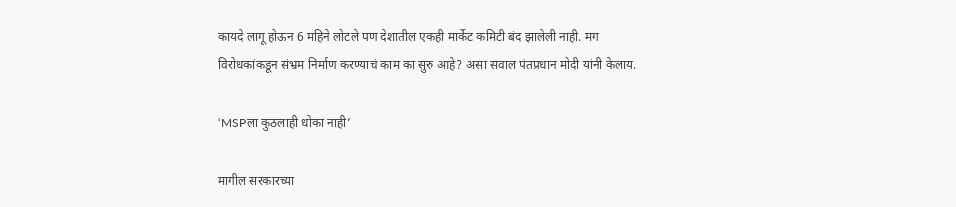कायदे लागू होऊन 6 महिने लोटले पण देशातील एकही मार्केट कमिटी बंद झालेली नाही. मग विरोधकांकडून संभ्रम निर्माण करण्याचं काम का सुरु आहे? असा सवाल पंतप्रधान मोदी यांनी केलाय.

‘MSPला कुठलाही धोका नाही’

मागील सरकारच्या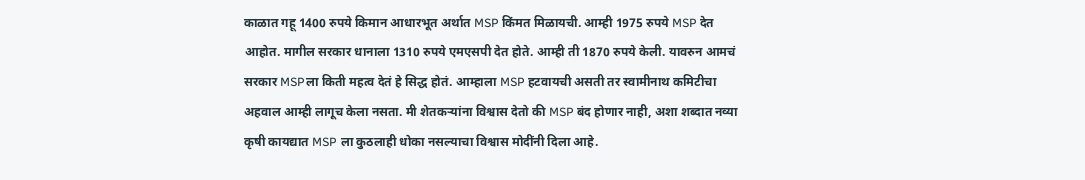काळात गहू 1400 रुपये किमान आधारभूत अर्थात MSP किंमत मिळायची. आम्ही 1975 रुपये MSP देत आहोत. मागील सरकार धानाला 1310 रुपये एमएसपी देत होते. आम्ही ती 1870 रुपये केली. यावरुन आमचं सरकार MSPला किती महत्व देतं हे सिद्ध होतं. आम्हाला MSP हटवायची असती तर स्वामीनाथ कमिटीचा अहवाल आम्ही लागूच केला नसता. मी शेतकऱ्यांना विश्वास देतो की MSP बंद होणार नाही, अशा शब्दात नव्या कृषी कायद्यात MSP ला कुठलाही धोका नसल्याचा विश्वास मोदींनी दिला आहे.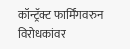कॉन्ट्रॅक्ट फार्मिंगवरुन विरोधकांवर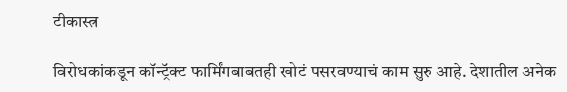टीकास्त्र

विरोधकांकडून कॉन्ट्रॅक्ट फार्मिंगबाबतही खोटं पसरवण्याचं काम सुरु आहे. देशातील अनेक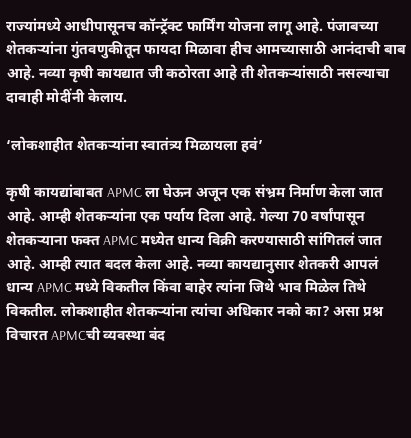राज्यांमध्ये आधीपासूनच कॉन्ट्रॅक्ट फार्मिंग योजना लागू आहे. पंजाबच्या शेतकऱ्यांना गुंतवणुकीतून फायदा मिळावा हीच आमच्यासाठी आनंदाची बाब आहे. नव्या कृषी कायद्यात जी कठोरता आहे ती शेतकऱ्यांसाठी नसल्याचा दावाही मोदींनी केलाय.

‘लोकशाहीत शेतकऱ्यांना स्वातंत्र्य मिळायला हवं’

कृषी कायद्यांबाबत APMC ला घेऊन अजून एक संभ्रम निर्माण केला जात आहे. आम्ही शेतकऱ्यांना एक पर्याय दिला आहे. गेल्या 70 वर्षांपासून शेतकऱ्याना फक्त APMC मध्येत धान्य विक्री करण्यासाठी सांगितलं जात आहे. आम्ही त्यात बदल केला आहे. नव्या कायद्यानुसार शेतकरी आपलं धान्य APMC मध्ये विकतील किंवा बाहेर त्यांना जिथे भाव मिळेल तिथे विकतील. लोकशाहीत शेतकऱ्यांना त्यांचा अधिकार नको का? असा प्रश्न विचारत APMCची व्यवस्था बंद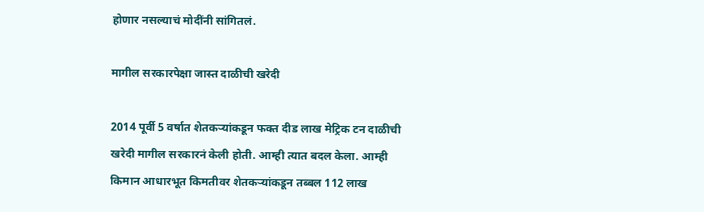होणार नसल्याचं मोदींनी सांगितलं.

मागील सरकारपेक्षा जास्त दाळीची खरेदी

2014 पूर्वी 5 वर्षात शेतकऱ्यांकडून फक्त दीड लाख मेट्रिक टन दाळीची खरेदी मागील सरकारनं केली होती. आम्ही त्यात बदल केला. आम्ही किमान आधारभूत किमतीवर शेतकऱ्यांकडून तब्बल 112 लाख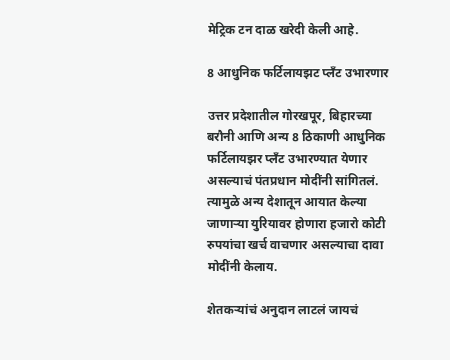मेट्रिक टन दाळ खरेदी केली आहे.

8 आधुनिक फर्टिलायझट प्लँट उभारणार

उत्तर प्रदेशातील गोरखपूर, बिहारच्या बरौनी आणि अन्य 8 ठिकाणी आधुनिक फर्टिलायझर प्लँट उभारण्यात येणार असल्याचं पंतप्रधान मोदींनी सांगितलं. त्यामुळे अन्य देशातून आयात केल्या जाणाऱ्या युरियावर होणारा हजारो कोटी रुपयांचा खर्च वाचणार असल्याचा दावा मोदींनी केलाय.

शेतकऱ्यांचं अनुदान लाटलं जायचं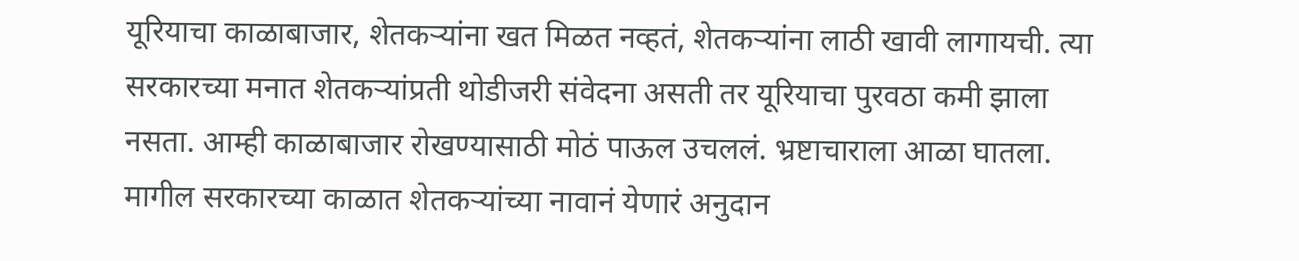यूरियाचा काळाबाजार, शेतकऱ्यांना खत मिळत नव्हतं, शेतकऱ्यांना लाठी खावी लागायची. त्या सरकारच्या मनात शेतकऱ्यांप्रती थोडीजरी संवेदना असती तर यूरियाचा पुरवठा कमी झाला नसता. आम्ही काळाबाजार रोखण्यासाठी मोठं पाऊल उचललं. भ्रष्टाचाराला आळा घातला. मागील सरकारच्या काळात शेतकऱ्यांच्या नावानं येणारं अनुदान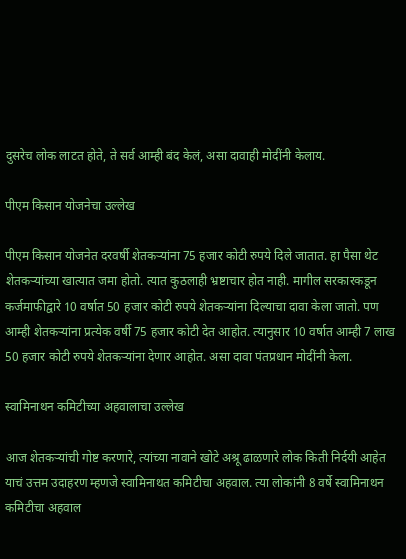दुसरेच लोक लाटत होते, ते सर्व आम्ही बंद केलं, असा दावाही मोदींनी केलाय.

पीएम किसान योजनेचा उल्लेख

पीएम किसान योजनेत दरवर्षी शेतकऱ्यांना 75 हजार कोटी रुपये दिले जातात. हा पैसा थेट शेतकऱ्यांच्या खात्यात जमा होतो. त्यात कुठलाही भ्रष्टाचार होत नाही. मागील सरकारकडून कर्जमाफीद्वारे 10 वर्षात 50 हजार कोटी रुपये शेतकऱ्यांना दिल्याचा दावा केला जातो. पण आम्ही शेतकऱ्यांना प्रत्येक वर्षी 75 हजार कोटी देत आहोत. त्यानुसार 10 वर्षात आम्ही 7 लाख 50 हजार कोटी रुपये शेतकऱ्यांना देणार आहोत. असा दावा पंतप्रधान मोदींनी केला.

स्वामिनाथन कमिटीच्या अहवालाचा उल्लेख

आज शेतकऱ्यांची गोष्ट करणारे, त्यांच्या नावाने खोटे अश्रू ढाळणारे लोक किती निर्दयी आहेत याचं उत्तम उदाहरण म्हणजे स्वामिनाथत कमिटीचा अहवाल. त्या लोकांनी 8 वर्षे स्वामिनाथन कमिटीचा अहवाल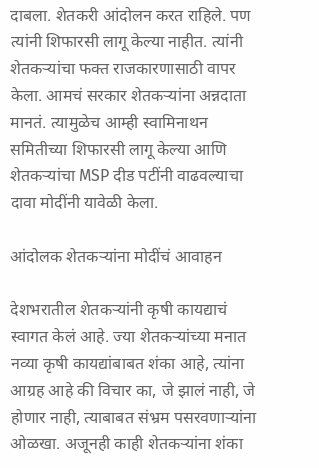दाबला. शेतकरी आंदोलन करत राहिले. पण त्यांनी शिफारसी लागू केल्या नाहीत. त्यांनी शेतकऱ्यांचा फक्त राजकारणासाठी वापर केला. आमचं सरकार शेतकऱ्यांना अन्नदाता मानतं. त्यामुळेच आम्ही स्वामिनाथन समितीच्या शिफारसी लागू केल्या आणि शेतकऱ्यांचा MSP दीड पटींनी वाढवल्याचा दावा मोदींनी यावेळी केला.

आंदोलक शेतकऱ्यांना मोदींचं आवाहन

देशभरातील शेतकऱ्यांनी कृषी कायद्याचं स्वागत केलं आहे. ज्या शेतकऱ्यांच्या मनात नव्या कृषी कायद्यांबाबत शंका आहे, त्यांना आग्रह आहे की विचार का, जे झालं नाही, जे होणार नाही, त्याबाबत संभ्रम पसरवणाऱ्यांना ओळखा. अजूनही काही शेतकऱ्यांना शंका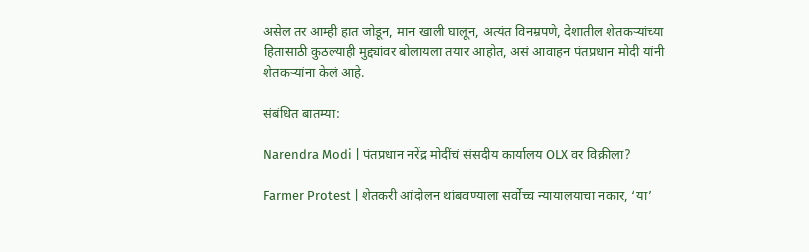असेल तर आम्ही हात जोडून, मान खाली घालून, अत्यंत विनम्रपणे, देशातील शेतकऱ्यांच्या हितासाठी कुठल्याही मुद्द्यांवर बोलायला तयार आहोत, असं आवाहन पंतप्रधान मोदी यांनी शेतकऱ्यांना केलं आहे.

संबंधित बातम्या:

Narendra Modi | पंतप्रधान नरेंद्र मोदींचं संसदीय कार्यालय OLX वर विक्रीला?

Farmer Protest | शेतकरी आंदोलन थांबवण्याला सर्वोच्च न्यायालयाचा नकार, ‘या’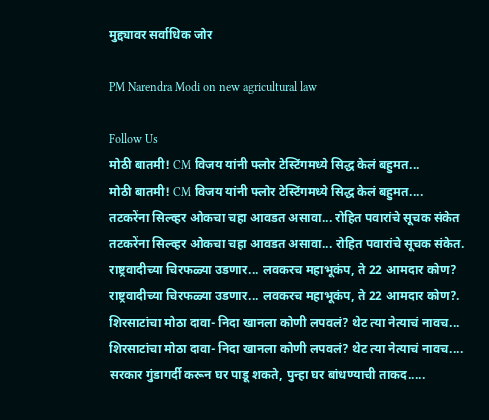मुद्द्यावर सर्वाधिक जोर

PM Narendra Modi on new agricultural law

Follow Us
मोठी बातमी! CM विजय यांनी फ्लोर टेस्टिंगमध्ये सिद्ध केलं बहुमत...
मोठी बातमी! CM विजय यांनी फ्लोर टेस्टिंगमध्ये सिद्ध केलं बहुमत....
तटकरेंना सिल्व्हर ओकचा चहा आवडत असावा... रोहित पवारांचे सूचक संकेत
तटकरेंना सिल्व्हर ओकचा चहा आवडत असावा... रोहित पवारांचे सूचक संकेत.
राष्ट्रवादीच्या चिरफळ्या उडणार... लवकरच महाभूकंप, ते 22 आमदार कोण?
राष्ट्रवादीच्या चिरफळ्या उडणार... लवकरच महाभूकंप, ते 22 आमदार कोण?.
शिरसाटांचा मोठा दावा- निदा खानला कोणी लपवलं? थेट त्या नेत्याचं नावच...
शिरसाटांचा मोठा दावा- निदा खानला कोणी लपवलं? थेट त्या नेत्याचं नावच....
सरकार गुंडागर्दी करून घर पाडू शकते, पुन्हा घर बांधण्याची ताकद.....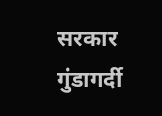सरकार गुंडागर्दी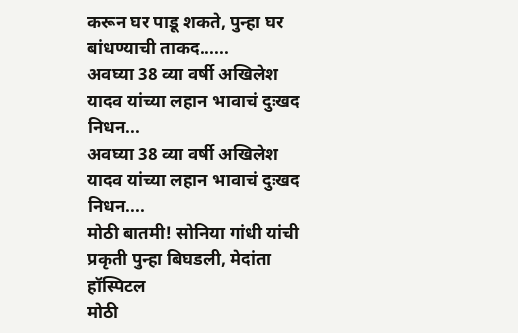करून घर पाडू शकते, पुन्हा घर बांधण्याची ताकद......
अवघ्या 38 व्या वर्षी अखिलेश यादव यांच्या लहान भावाचं दुःखद निधन...
अवघ्या 38 व्या वर्षी अखिलेश यादव यांच्या लहान भावाचं दुःखद निधन....
मोठी बातमी! सोनिया गांधी यांची प्रकृती पुन्हा बिघडली, मेदांता हॉस्पिटल
मोठी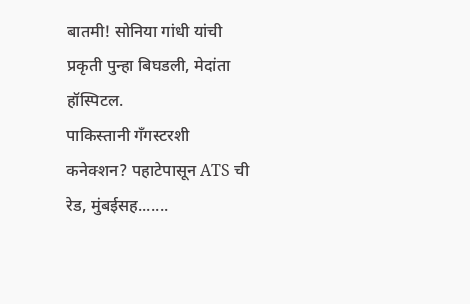बातमी! सोनिया गांधी यांची प्रकृती पुन्हा बिघडली, मेदांता हॉस्पिटल.
पाकिस्तानी गँगस्टरशी कनेक्शन? पहाटेपासून ATS ची रेड, मुंबईसह.......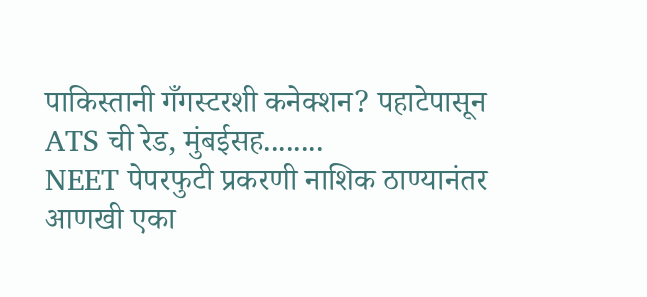पाकिस्तानी गँगस्टरशी कनेक्शन? पहाटेपासून ATS ची रेड, मुंबईसह........
NEET पेपरफुटी प्रकरणी नाशिक ठाण्यानंतर आणखी एका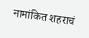नामांकित शहराचं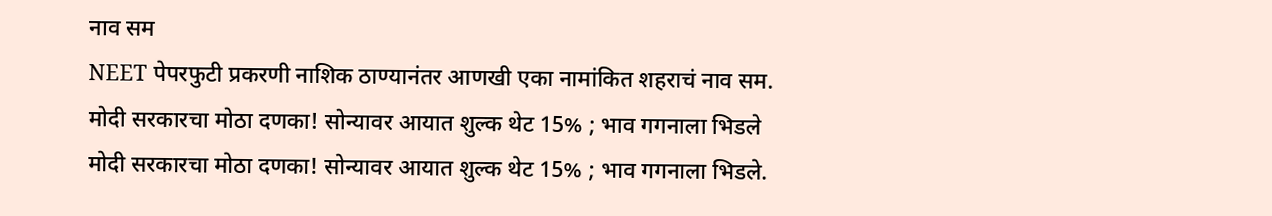नाव सम
NEET पेपरफुटी प्रकरणी नाशिक ठाण्यानंतर आणखी एका नामांकित शहराचं नाव सम.
मोदी सरकारचा मोठा दणका! सोन्यावर आयात शुल्क थेट 15% ; भाव गगनाला भिडले
मोदी सरकारचा मोठा दणका! सोन्यावर आयात शुल्क थेट 15% ; भाव गगनाला भिडले.